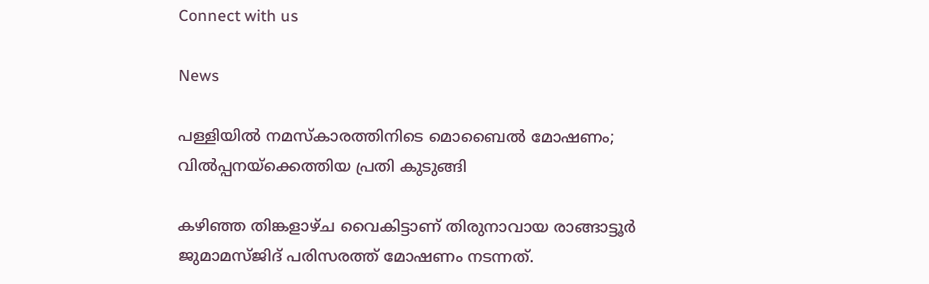Connect with us

News

പള്ളിയില്‍ നമസ്‌കാരത്തിനിടെ മൊബൈല്‍ മോഷണം; വില്‍പ്പനയ്‌ക്കെത്തിയ പ്രതി കുടുങ്ങി

കഴിഞ്ഞ തിങ്കളാഴ്ച വൈകിട്ടാണ് തിരുനാവായ രാങ്ങാട്ടൂര്‍ ജുമാമസ്ജിദ് പരിസരത്ത് മോഷണം നടന്നത്.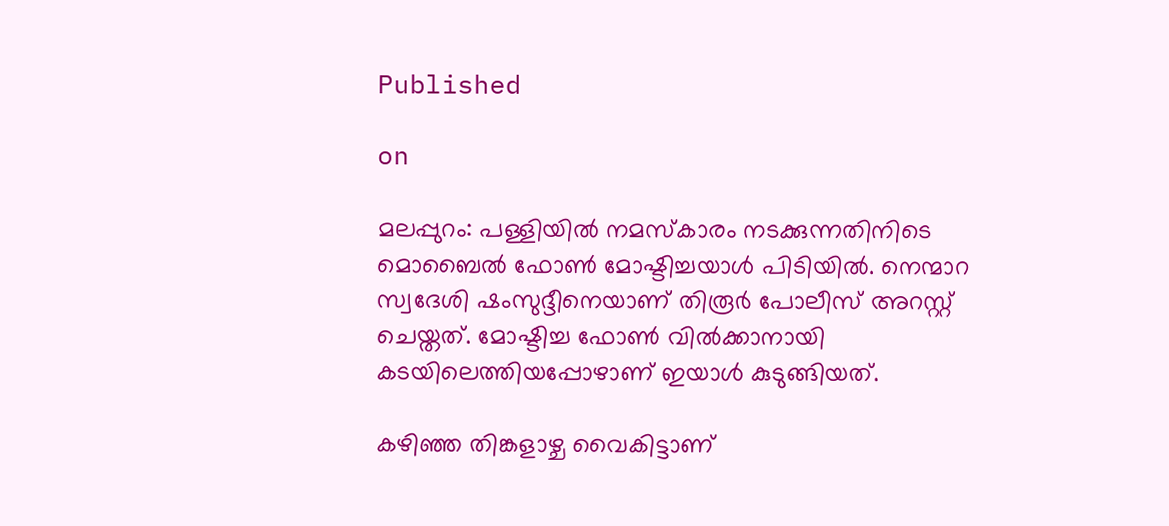Published

on

മലപ്പുറം: പള്ളിയില്‍ നമസ്‌കാരം നടക്കുന്നതിനിടെ മൊബൈല്‍ ഫോണ്‍ മോഷ്ടിച്ചയാള്‍ പിടിയില്‍. നെന്മാറ സ്വദേശി ഷംസുദ്ദീനെയാണ് തിരൂര്‍ പോലീസ് അറസ്റ്റ് ചെയ്തത്. മോഷ്ടിച്ച ഫോണ്‍ വില്‍ക്കാനായി കടയിലെത്തിയപ്പോഴാണ് ഇയാള്‍ കുടുങ്ങിയത്.

കഴിഞ്ഞ തിങ്കളാഴ്ച വൈകിട്ടാണ്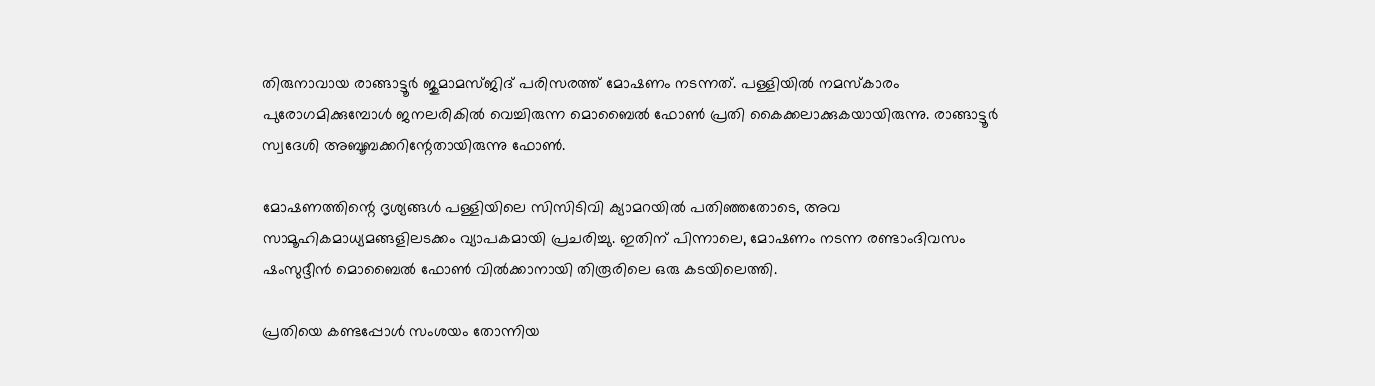തിരുനാവായ രാങ്ങാട്ടൂര്‍ ജുമാമസ്ജിദ് പരിസരത്ത് മോഷണം നടന്നത്. പള്ളിയില്‍ നമസ്‌കാരം പുരോഗമിക്കുമ്പോള്‍ ജനലരികില്‍ വെച്ചിരുന്ന മൊബൈല്‍ ഫോണ്‍ പ്രതി കൈക്കലാക്കുകയായിരുന്നു. രാങ്ങാട്ടൂര്‍ സ്വദേശി അബൂബക്കറിന്റേതായിരുന്നു ഫോണ്‍.

മോഷണത്തിന്റെ ദൃശ്യങ്ങള്‍ പള്ളിയിലെ സിസിടിവി ക്യാമറയില്‍ പതിഞ്ഞതോടെ, അവ സാമൂഹികമാധ്യമങ്ങളിലടക്കം വ്യാപകമായി പ്രചരിച്ചു. ഇതിന് പിന്നാലെ, മോഷണം നടന്ന രണ്ടാംദിവസം ഷംസുദ്ദീന്‍ മൊബൈല്‍ ഫോണ്‍ വില്‍ക്കാനായി തിരൂരിലെ ഒരു കടയിലെത്തി.

പ്രതിയെ കണ്ടപ്പോള്‍ സംശയം തോന്നിയ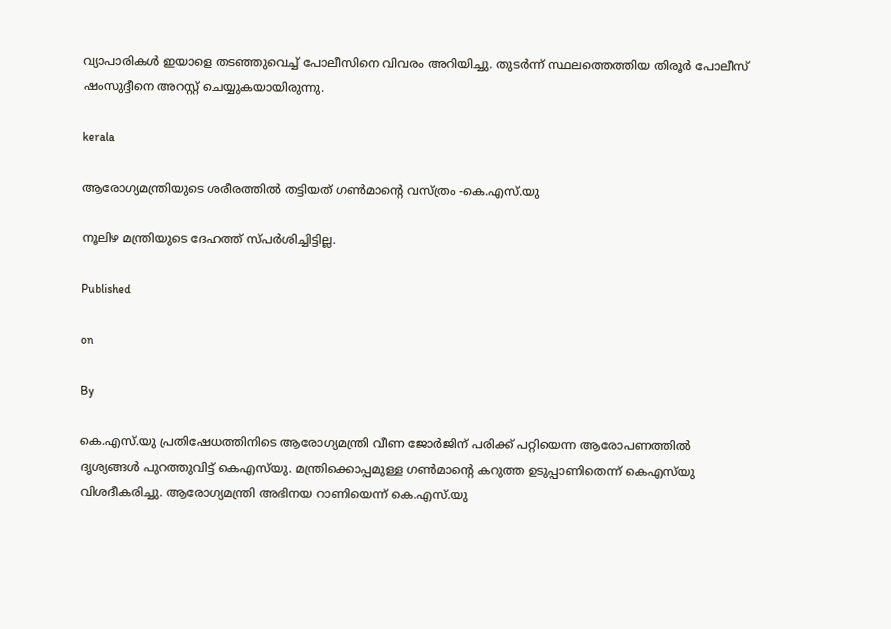വ്യാപാരികള്‍ ഇയാളെ തടഞ്ഞുവെച്ച് പോലീസിനെ വിവരം അറിയിച്ചു. തുടര്‍ന്ന് സ്ഥലത്തെത്തിയ തിരൂര്‍ പോലീസ് ഷംസുദ്ദീനെ അറസ്റ്റ് ചെയ്യുകയായിരുന്നു.

kerala

ആരോഗ്യമന്ത്രിയുടെ ശരീരത്തില്‍ തട്ടിയത് ഗണ്‍മാന്റെ വസ്ത്രം -കെ.എസ്.യു

നൂലിഴ മന്ത്രിയുടെ ദേഹത്ത് സ്പര്‍ശിച്ചിട്ടില്ല.

Published

on

By

കെ.എസ്.യു പ്രതിഷേധത്തിനിടെ ആരോഗ്യമന്ത്രി വീണ ജോര്‍ജിന് പരിക്ക് പറ്റിയെന്ന ആരോപണത്തില്‍ ദൃശ്യങ്ങള്‍ പുറത്തുവിട്ട് കെഎസ്‌യു. മന്ത്രിക്കൊപ്പമുള്ള ഗണ്‍മാന്റെ കറുത്ത ഉടുപ്പാണിതെന്ന് കെഎസ്‌യു വിശദീകരിച്ചു. ആരോഗ്യമന്ത്രി അഭിനയ റാണിയെന്ന് കെ.എസ്.യു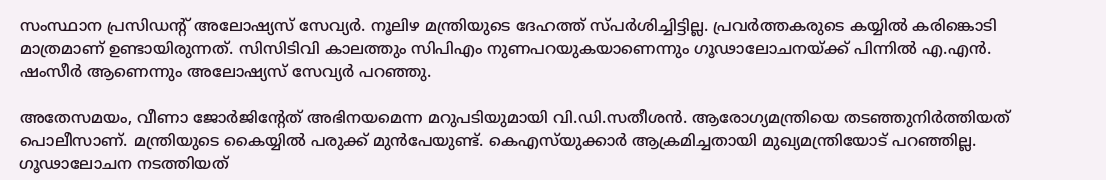സംസ്ഥാന പ്രസിഡന്റ് അലോഷ്യസ് സേവ്യര്‍. നൂലിഴ മന്ത്രിയുടെ ദേഹത്ത് സ്പര്‍ശിച്ചിട്ടില്ല. പ്രവര്‍ത്തകരുടെ കയ്യില്‍ കരിങ്കൊടി മാത്രമാണ് ഉണ്ടായിരുന്നത്. സിസിടിവി കാലത്തും സിപിഎം നുണപറയുകയാണെന്നും ഗൂഢാലോചനയ്ക്ക് പിന്നില്‍ എ.എന്‍. ഷംസീര്‍ ആണെന്നും അലോഷ്യസ് സേവ്യര്‍ പറഞ്ഞു.

അതേസമയം, വീണാ ജോര്‍ജിന്റേത് അഭിനയമെന്ന മറുപടിയുമായി വി.ഡി.സതീശന്‍. ആരോഗ്യമന്ത്രിയെ തടഞ്ഞുനിര്‍ത്തിയത് പൊലീസാണ്. മന്ത്രിയുടെ കൈയ്യില്‍ പരുക്ക് മുന്‍പേയുണ്ട്. കെഎസ്‌യുക്കാര്‍ ആക്രമിച്ചതായി മുഖ്യമന്ത്രിയോട് പറഞ്ഞില്ല. ഗൂഢാലോചന നടത്തിയത്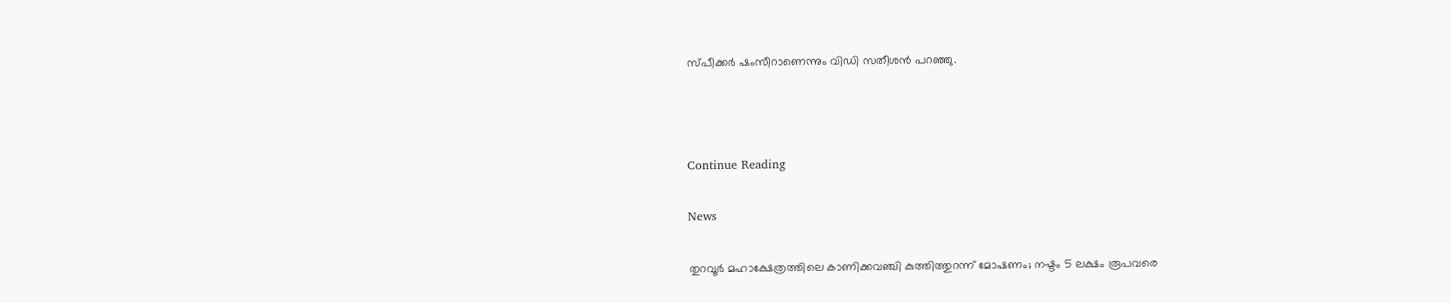സ്പീക്കര്‍ ഷംസീറാണെന്നും വിഡി സതീശന്‍ പറഞ്ഞു.



Continue Reading

News

തുറവൂര്‍ മഹാക്ഷേത്രത്തിലെ കാണിക്കവഞ്ചി കുത്തിത്തുറന്ന് മോഷണം; നഷ്ടം 5 ലക്ഷം രൂപവരെ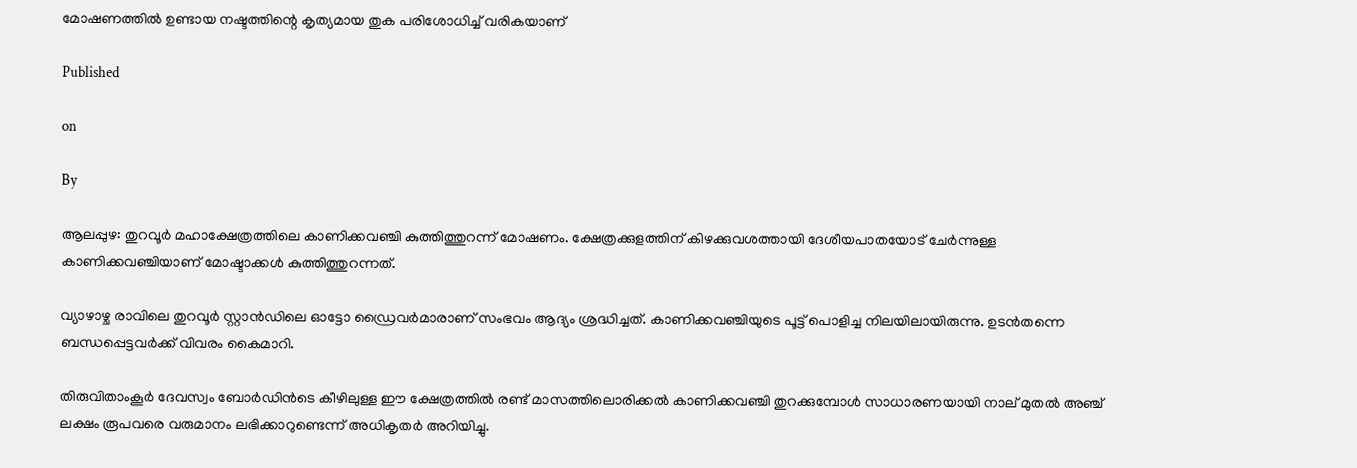മോഷണത്തില്‍ ഉണ്ടായ നഷ്ടത്തിന്റെ കൃത്യമായ തുക പരിശോധിച്ച് വരികയാണ്

Published

on

By

ആലപ്പുഴ: തുറവൂര്‍ മഹാക്ഷേത്രത്തിലെ കാണിക്കവഞ്ചി കുത്തിത്തുറന്ന് മോഷണം. ക്ഷേത്രക്കുളത്തിന് കിഴക്കുവശത്തായി ദേശീയപാതയോട് ചേര്‍ന്നുള്ള കാണിക്കവഞ്ചിയാണ് മോഷ്ടാക്കള്‍ കുത്തിത്തുറന്നത്.

വ്യാഴാഴ്ച രാവിലെ തുറവൂര്‍ സ്റ്റാന്‍ഡിലെ ഓട്ടോ ഡ്രൈവര്‍മാരാണ് സംഭവം ആദ്യം ശ്രദ്ധിച്ചത്. കാണിക്കവഞ്ചിയുടെ പൂട്ട് പൊളിച്ച നിലയിലായിരുന്നു. ഉടന്‍തന്നെ ബന്ധപ്പെട്ടവര്‍ക്ക് വിവരം കൈമാറി.

തിരുവിതാംകൂര്‍ ദേവസ്വം ബോര്‍ഡിന്‍ടെ കീഴിലുള്ള ഈ ക്ഷേത്രത്തില്‍ രണ്ട് മാസത്തിലൊരിക്കല്‍ കാണിക്കവഞ്ചി തുറക്കുമ്പോള്‍ സാധാരണയായി നാല് മുതല്‍ അഞ്ച് ലക്ഷം രൂപവരെ വരുമാനം ലഭിക്കാറുണ്ടെന്ന് അധികൃതര്‍ അറിയിച്ചു.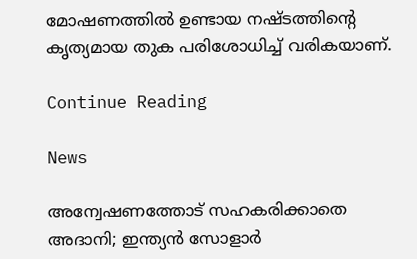മോഷണത്തില്‍ ഉണ്ടായ നഷ്ടത്തിന്റെ കൃത്യമായ തുക പരിശോധിച്ച് വരികയാണ്.

Continue Reading

News

അന്വേഷണത്തോട് സഹകരിക്കാതെ അദാനി; ഇന്ത്യന്‍ സോളാര്‍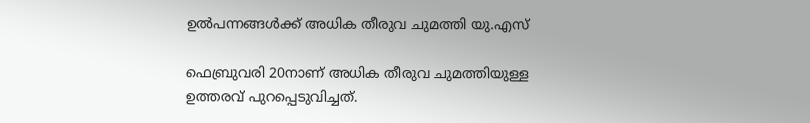ഉല്‍പന്നങ്ങള്‍ക്ക് അധിക തീരുവ ചുമത്തി യു.എസ്

ഫെബ്രുവരി 20നാണ് അധിക തീരുവ ചുമത്തിയുള്ള ഉത്തരവ് പുറപ്പെടുവിച്ചത്.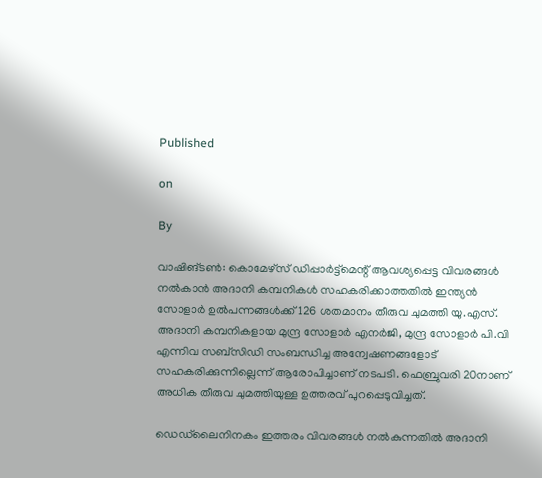Published

on

By

വാഷിങ്ടണ്‍: കൊമേഴ്‌സ് ഡിപ്പാര്‍ട്ട്‌മെന്റ് ആവശ്യപ്പെട്ട വിവരങ്ങള്‍ നല്‍കാന്‍ അദാനി കമ്പനികള്‍ സഹകരിക്കാത്തതില്‍ ഇന്ത്യന്‍ സോളാര്‍ ഉല്‍പന്നങ്ങള്‍ക്ക് 126 ശതമാനം തീരുവ ചുമത്തി യു.എസ്. അദാനി കമ്പനികളായ മുന്ദ്ര സോളാര്‍ എനര്‍ജി, മുന്ദ്ര സോളാര്‍ പി.വി എന്നിവ സബ്‌സിഡി സംബന്ധിച്ച അന്വേഷണങ്ങളോട് സഹകരിക്കുന്നില്ലെന്ന് ആരോപിച്ചാണ് നടപടി. ഫെബ്രുവരി 20നാണ് അധിക തീരുവ ചുമത്തിയുള്ള ഉത്തരവ് പുറപ്പെടുവിച്ചത്.

ഡെഡ്‌ലൈനിനകം ഇത്തരം വിവരങ്ങള്‍ നല്‍കുന്നതില്‍ അദാനി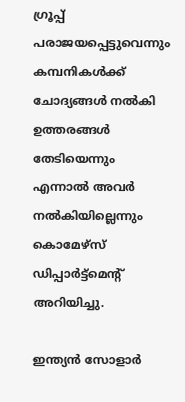ഗ്രൂപ്പ് പരാജയപ്പെട്ടുവെന്നും കമ്പനികള്‍ക്ക് ചോദ്യങ്ങള്‍ നല്‍കി ഉത്തരങ്ങള്‍ തേടിയെന്നും എന്നാല്‍ അവര്‍ നല്‍കിയില്ലെന്നും കൊമേഴ്‌സ് ഡിപ്പാര്‍ട്ട്‌മെന്റ് അറിയിച്ചു.

ഇന്ത്യന്‍ സോളാര്‍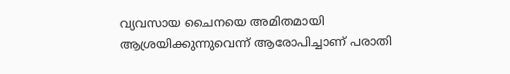വ്യവസായ ചൈനയെ അമിതമായി ആശ്രയിക്കുന്നുവെന്ന് ആരോപിച്ചാണ് പരാതി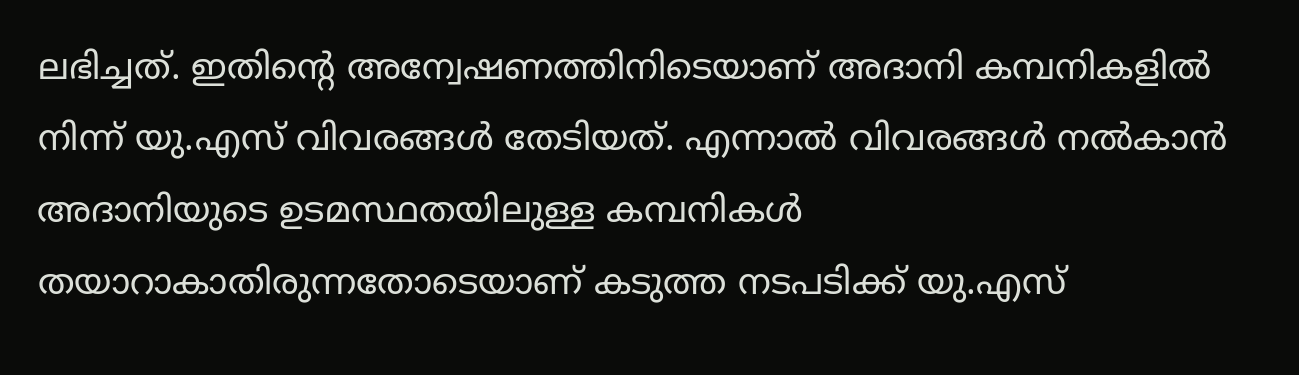ലഭിച്ചത്. ഇതിന്റെ അന്വേഷണത്തിനിടെയാണ് അദാനി കമ്പനികളില്‍ നിന്ന് യു.എസ് വിവരങ്ങള്‍ തേടിയത്. എന്നാല്‍ വിവരങ്ങള്‍ നല്‍കാന്‍ അദാനിയുടെ ഉടമസ്ഥതയിലുള്ള കമ്പനികള്‍ തയാറാകാതിരുന്നതോടെയാണ് കടുത്ത നടപടിക്ക് യു.എസ്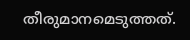തീരുമാനമെടുത്തത്.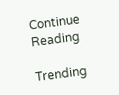Continue Reading

Trending